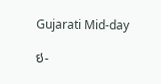Gujarati Mid-day

ઇ-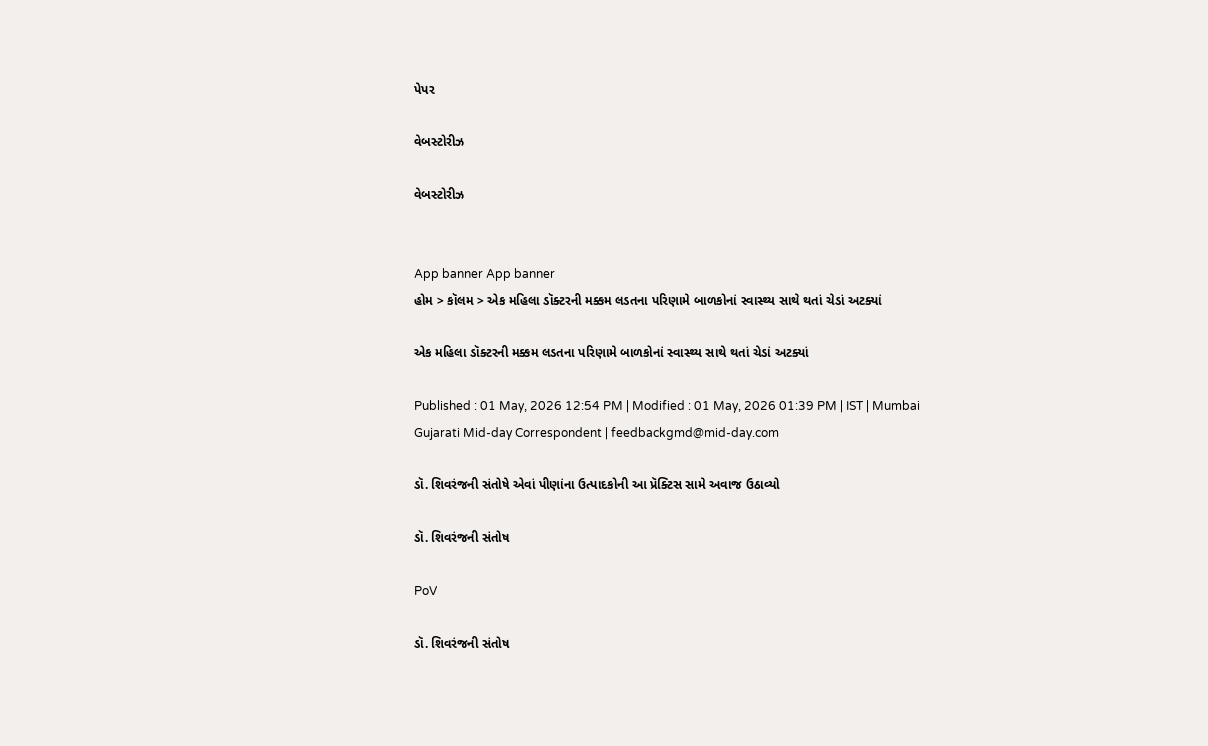પેપર

વેબસ્ટોરીઝ

વેબસ્ટોરીઝ


App banner App banner
હોમ > કૉલમ > એક મહિલા ડૉક્ટરની મક્કમ લડતના પરિણામે બાળકોનાં સ્વાસ્થ્ય સાથે થતાં ચેડાં અટક્યાં

એક મહિલા ડૉક્ટરની મક્કમ લડતના પરિણામે બાળકોનાં સ્વાસ્થ્ય સાથે થતાં ચેડાં અટક્યાં

Published : 01 May, 2026 12:54 PM | Modified : 01 May, 2026 01:39 PM | IST | Mumbai
Gujarati Mid-day Correspondent | feedbackgmd@mid-day.com

ડૉ. શિવરંજની સંતોષે એવાં પીણાંના ઉત્પાદકોની આ પ્રૅક્ટિસ સામે અવાજ ઉઠાવ્યો

ડૉ. શિવરંજની સંતોષ

PoV

ડૉ. શિવરંજની સંતોષ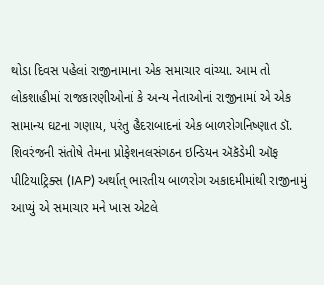થોડા દિવસ પહેલાં રાજીનામાના એક સમાચાર વાંચ્યા. આમ તો લોકશાહીમાં રાજકારણીઓનાં કે અન્ય નેતાઓનાં રાજીનામાં એ એક સામાન્ય ઘટના ગણાય, પરંતુ હૈદરાબાદનાં એક બાળરોગનિષ્ણાત ડૉ. શિવરંજની સંતોષે તેમના પ્રોફેશનલસંગઠન ઇન્ડિયન ઍકૅડેમી ઑફ પીટિયાટ્રિક્સ (IAP) અર્થાત્ ભારતીય બાળરોગ અકાદમીમાંથી રાજીનામું આપ્યું એ સમાચાર મને ખાસ એટલે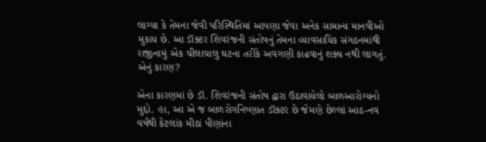લાગ્યા કે તેમના જેવી પરિસ્થિતિમાં આપણા જેવા અનેક સામાન્ય માનવીઓ મુકાય છે. આ ડૉક્ટર શિવરંજની સંતોષનું તેમના વ્યાવસાયિક સંગઠનમાંથી રાજીનામું એક ચીલાચાલુ ઘટના તરીકે અવગણી કાઢવાનું શક્ય નથી લાગતું. એનું કારણ?

એના કારણમાં છે ડૉ. શિવરંજની સંતોષ દ્વારા ઉઠાવાયેલો બાળઆરોગ્યનો મુદ્દો. હા, આ એ જ બાળરોગનિષ્ણાત ડૉક્ટર છે જેમણે છેલ્લાં આઠ-નવ વર્ષથી કેટલાંક મીઠાં પીણાંના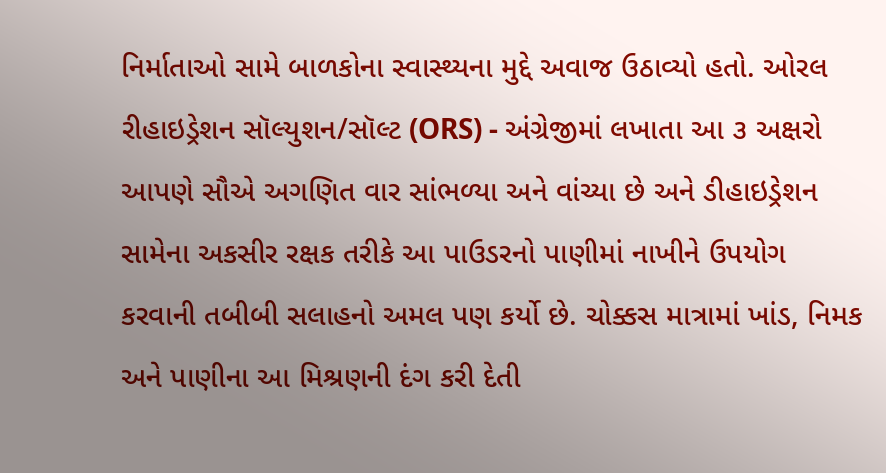નિર્માતાઓ સામે બાળકોના સ્વાસ્થ્યના મુદ્દે અવાજ ઉઠાવ્યો હતો. ઓરલ રીહાઇડ્રેશન સૉલ્યુશન/સૉલ્ટ (ORS) - અંગ્રેજીમાં લખાતા આ ૩ અક્ષરો આપણે સૌએ અગણિત વાર સાંભળ્યા અને વાંચ્યા છે અને ડીહાઇડ્રેશન સામેના અકસીર રક્ષક તરીકે આ પાઉડરનો પાણીમાં નાખીને ઉપયોગ કરવાની તબીબી સલાહનો અમલ પણ કર્યો છે. ચોક્કસ માત્રામાં ખાંડ, નિમક અને પાણીના આ મિશ્રણની દંગ કરી દેતી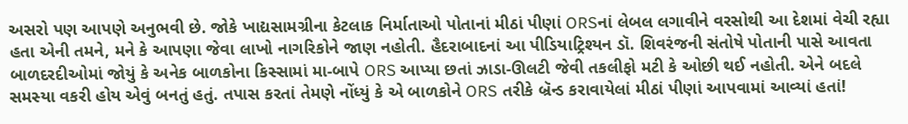અસરો પણ આપણે અનુભવી છે. જોકે ખાદ્યસામગ્રીના કેટલાક નિર્માતાઓ પોતાનાં મીઠાં પીણાં ORSનાં લેબલ લગાવીને વરસોથી આ દેશમાં વેચી રહ્યા હતા એની તમને, મને કે આપણા જેવા લાખો નાગરિકોને જાણ નહોતી. હૈદરાબાદનાં આ પીડિયાટ્રિશ્યન ડૉ. શિવરંજની સંતોષે પોતાની પાસે આવતા બાળદરદીઓમાં જોયું કે અનેક બાળકોના કિસ્સામાં મા-બાપે ORS આપ્યા છતાં ઝાડા-ઊલટી જેવી તકલીફો મટી કે ઓછી થઈ નહોતી. એને બદલે સમસ્યા વકરી હોય એવું બનતું હતું. તપાસ કરતાં તેમણે નોંધ્યું કે એ બાળકોને ORS તરીકે બ્રૅન્ડ કરાવાયેલાં મીઠાં પીણાં આપવામાં આવ્યાં હતાં!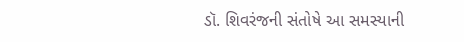ડૉ. શિવરંજની સંતોષે આ સમસ્યાની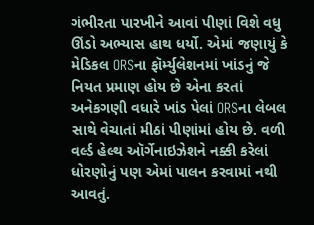ગંભીરતા પારખીને આવાં પીણાં વિશે વધુ ઊંડો અભ્યાસ હાથ ધર્યો. એમાં જણાયું કે મેડિકલ ORSના ફૉર્મ્યુલેશનમાં ખાંડનું જે નિયત પ્રમાણ હોય છે એના કરતાં અનેકગણી વધારે ખાંડ પેલાં ORSના લેબલ સાથે વેચાતાં મીઠાં પીણાંમાં હોય છે. વળી વર્લ્ડ હેલ્થ ઑર્ગેનાઇઝેશને નક્કી કરેલાં ધોરણોનું પણ એમાં પાલન કરવામાં નથી આવતું.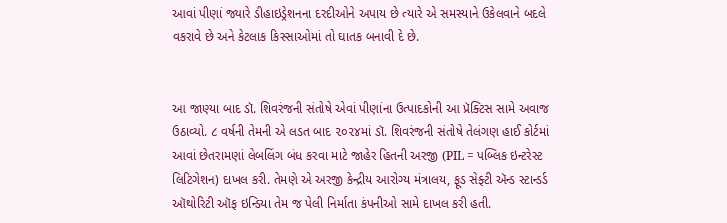આવાં પીણાં જ્યારે ડીહાઇડ્રેશનના દરદીઓને અપાય છે ત્યારે એ સમસ્યાને ઉકેલવાને બદલે વકરાવે છે અને કેટલાક કિસ્સાઓમાં તો ઘાતક બનાવી દે છે.


આ જાણ્યા બાદ ડૉ. શિવરંજની સંતોષે એવાં પીણાંના ઉત્પાદકોની આ પ્રૅક્ટિસ સામે અવાજ ઉઠાવ્યો. ૮ વર્ષની તેમની એ લડત બાદ ૨૦૨૪માં ડૉ. શિવરંજની સંતોષે તેલંગણ હાઈ કોર્ટમાં આવાં છેતરામણાં લેબલિંગ બંધ કરવા માટે જાહેર હિતની અરજી (PIL = પબ્લિક ઇન્ટરેસ્ટ લિટિગેશન) દાખલ કરી. તેમણે એ અરજી કેન્દ્રીય આરોગ્ય મંત્રાલય, ફૂડ સેફ્ટી ઍન્ડ સ્ટાન્ડર્ડ ઑથોરિટી ઑફ ઇન્ડિયા તેમ જ પેલી નિર્માતા કંપનીઓ સામે દાખલ કરી હતી.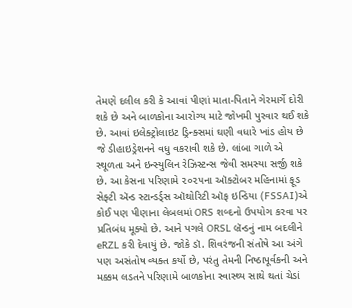તેમણે દલીલ કરી કે આવાં પીણાં માતા-પિતાને ગેરમાર્ગે દોરી શકે છે અને બાળકોના આરોગ્ય માટે જોખમી પુરવાર થઈ શકે છે. આવાં ઇલેક્ટ્રોલાઇટ ડ્રિન્ક્સમાં ઘણી વધારે ખાંડ હોય છે જે ડીહાઇડ્રેશનને વધુ વકરાવી શકે છે. લાંબા ગાળે એ સ્થૂળતા અને ઇન્સ્યુલિન રેઝિસ્ટન્સ જેવી સમસ્યા સર્જી શકે છે. આ કેસના પરિણામે ૨૦૨૫ના ઑક્ટોબર મહિનામાં ફૂડ સેફ્ટી ઍન્ડ સ્ટાન્ડર્ડ્સ ઑથોરિટી ઑફ ઇન્ડિયા (FSSAI)એ કોઈ પણ પીણાના લેબલમાં ORS શબ્દનો ઉપયોગ કરવા પર પ્રતિબંધ મૂક્યો છે. આને પગલે ORSL બ્રૅન્ડનું નામ બદલીને eRZL કરી દેવાયું છે. જોકે ડૉ. શિવરંજની સંતોષે આ અંગે પણ અસંતોષ વ્યક્ત કર્યો છે, પરંતુ તેમની નિષ્ઠાપૂર્વકની અને મક્કમ લડતને પરિણામે બાળકોના સ્વાસ્થ્ય સાથે થતાં ચેડાં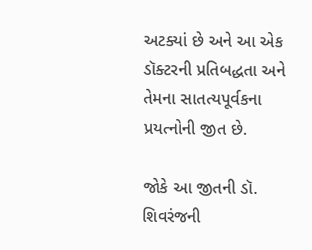અટક્યાં છે અને આ એક ડૉક્ટરની પ્રતિબદ્ધતા અને તેમના સાતત્યપૂર્વકના પ્રયત્નોની જીત છે.

જોકે આ જીતની ડૉ. શિવરંજની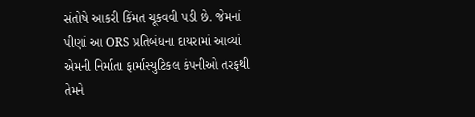સંતોષે આકરી કિંમત ચૂકવવી પડી છે. જેમનાં પીણાં આ ORS પ્રતિબંધના દાયરામાં આવ્યાં એમની નિર્માતા ફાર્માસ્યુટિકલ કંપનીઓ તરફથી તેમને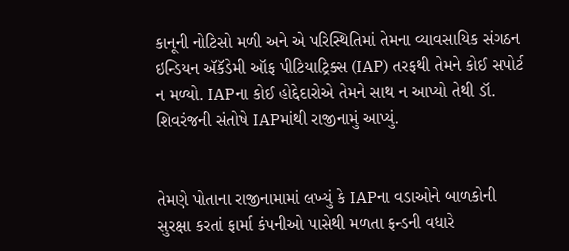કાનૂની નોટિસો મળી અને એ પરિસ્થિતિમાં તેમના વ્યાવસાયિક સંગઠન ઇન્ડિયન ઍકૅડેમી ઑફ પીટિયાટ્રિક્સ (IAP) તરફથી તેમને કોઈ સપોર્ટ ન મળ્યો. IAPના કોઈ હોદ્દેદારોએ તેમને સાથ ન આપ્યો તેથી ડૉ. શિવરંજની સંતોષે IAPમાંથી રાજીનામું આપ્યું.


તેમણે પોતાના રાજીનામામાં લખ્યું કે IAPના વડાઓને બાળકોની સુરક્ષા કરતાં ફાર્મા કંપનીઓ પાસેથી મળતા ફન્ડની વધારે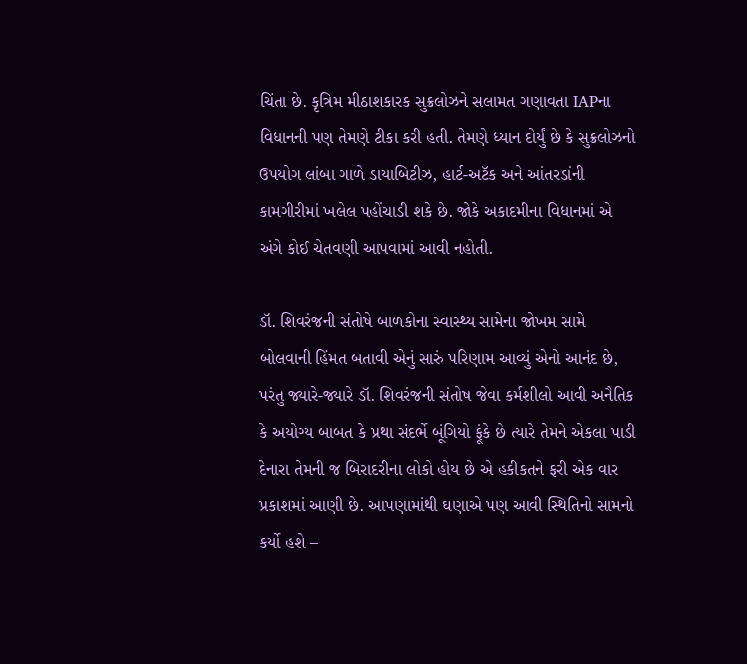ચિંતા છે. કૃત્રિમ મીઠાશકારક સુક્રલોઝને સલામત ગણાવતા IAPના વિધાનની પણ તેમણે ટીકા કરી હતી. તેમણે ધ્યાન દોર્યું છે કે સુક્રલોઝનો ઉપયોગ લાંબા ગાળે ડાયાબિટીઝ, હાર્ટ-અટૅક અને આંતરડાંની કામગીરીમાં ખલેલ પહોંચાડી શકે છે. જોકે અકાદમીના વિધાનમાં એ અંગે કોઈ ચેતવણી આપવામાં આવી નહોતી.

ડૉ. શિવરંજની સંતોષે બાળકોના સ્વાસ્થ્ય સામેના જોખમ સામે બોલવાની હિંમત બતાવી એનું સારું પરિણામ આવ્યું એનો આનંદ છે, પરંતુ જ્યારે-જ્યારે ડૉ. શિવરંજની સંતોષ જેવા કર્મશીલો આવી અનૈતિક કે અયોગ્ય બાબત કે પ્રથા સંદર્ભે બૂંગિયો ફૂંકે છે ત્યારે તેમને એકલા પાડી દેનારા તેમની જ બિરાદરીના લોકો હોય છે એ હકીકતને ફરી એક વાર પ્રકાશમાં આણી છે. આપણામાંથી ઘણાએ પણ આવી સ્થિતિનો સામનો કર્યો હશે –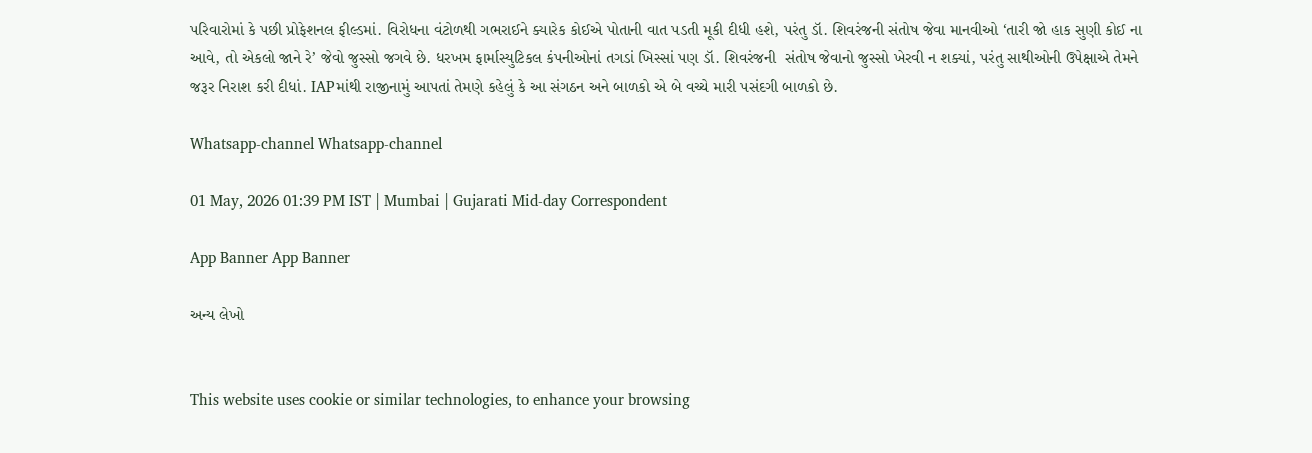પરિવારોમાં કે પછી પ્રોફેશનલ ફીલ્ડમાં. વિરોધના વંટોળથી ગભરાઈને ક્યારેક કોઈએ પોતાની વાત પડતી મૂકી દીધી હશે, પરંતુ ડૉ. શિવરંજની સંતોષ જેવા માનવીઓ ‘તારી જો હાક સુણી કોઈ ના આવે, તો એકલો જાને રે’ જેવો જુસ્સો જગવે છે. ધરખમ ફાર્માસ્યુટિકલ કંપનીઓનાં તગડાં ખિસ્સાં પણ ડૉ. શિવરંજની  સંતોષ જેવાનો જુસ્સો ખેરવી ન શક્યાં, પરંતુ સાથીઓની ઉપેક્ષાએ તેમને જરૂર નિરાશ કરી દીધાં. IAPમાંથી રાજીનામું આપતાં તેમણે કહેલું કે આ સંગઠન અને બાળકો એ બે વચ્ચે મારી પસંદગી બાળકો છે.

Whatsapp-channel Whatsapp-channel

01 May, 2026 01:39 PM IST | Mumbai | Gujarati Mid-day Correspondent

App Banner App Banner

અન્ય લેખો


This website uses cookie or similar technologies, to enhance your browsing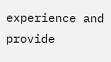experience and provide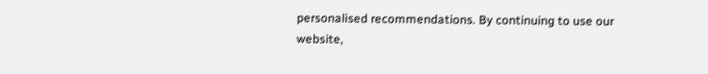personalised recommendations. By continuing to use our website,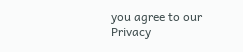you agree to our Privacy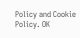Policy and Cookie Policy. OK